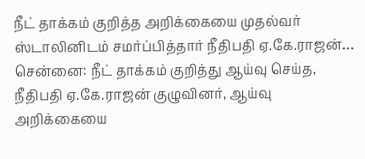நீட் தாக்கம் குறித்த அறிக்கையை முதல்வர் ஸ்டாலினிடம் சமர்ப்பித்தார் நீதிபதி ஏ.கே.ராஜன்…
சென்னை: நீட் தாக்கம் குறித்து ஆய்வு செய்த, நீதிபதி ஏ.கே.ராஜன் குழுவினர், ஆய்வு அறிக்கையை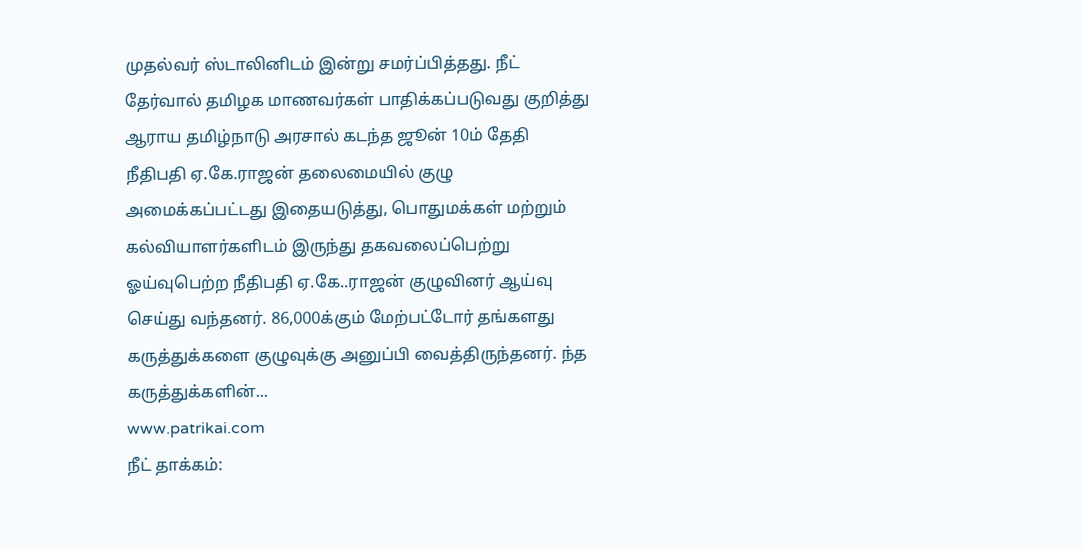முதல்வர் ஸ்டாலினிடம் இன்று சமர்ப்பித்தது. நீட் தேர்வால் தமிழக மாணவர்கள் பாதிக்கப்படுவது குறித்து ஆராய தமிழ்நாடு அரசால் கடந்த ஜூன் 10ம் தேதி நீதிபதி ஏ.கே.ராஜன் தலைமையில் குழு அமைக்கப்பட்டது இதையடுத்து, பொதுமக்கள் மற்றும் கல்வியாளர்களிடம் இருந்து தகவலைப்பெற்று ஓய்வுபெற்ற நீதிபதி ஏ.கே..ராஜன் குழுவினர் ஆய்வு செய்து வந்தனர். 86,000க்கும் மேற்பட்டோர் தங்களது கருத்துக்களை குழுவுக்கு அனுப்பி வைத்திருந்தனர். ந்த கருத்துக்களின்...
www.patrikai.com
நீட் தாக்கம்: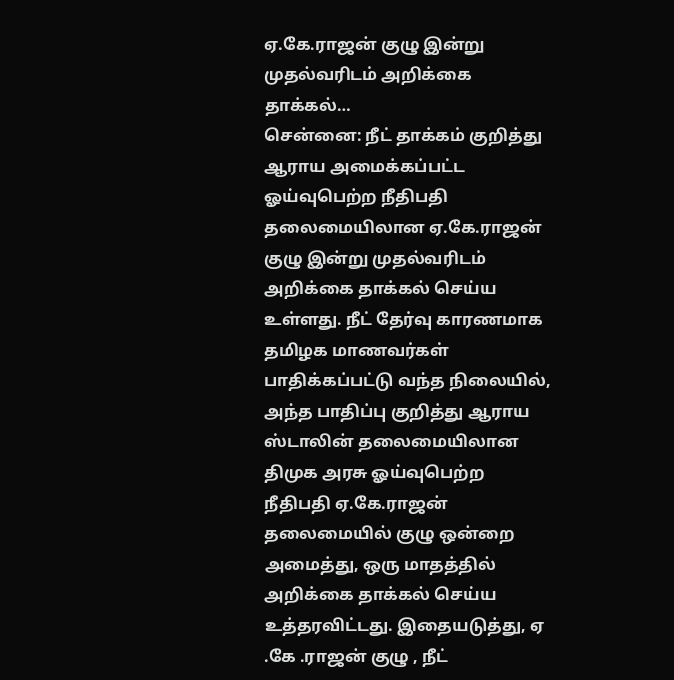ஏ.கே.ராஜன் குழு இன்று முதல்வரிடம் அறிக்கை தாக்கல்…
சென்னை: நீட் தாக்கம் குறித்து ஆராய அமைக்கப்பட்ட ஓய்வுபெற்ற நீதிபதி தலைமையிலான ஏ.கே.ராஜன் குழு இன்று முதல்வரிடம் அறிக்கை தாக்கல் செய்ய உள்ளது. நீட் தேர்வு காரணமாக தமிழக மாணவர்கள் பாதிக்கப்பட்டு வந்த நிலையில், அந்த பாதிப்பு குறித்து ஆராய ஸ்டாலின் தலைமையிலான திமுக அரசு ஓய்வுபெற்ற நீதிபதி ஏ.கே.ராஜன் தலைமையில் குழு ஒன்றை அமைத்து, ஒரு மாதத்தில் அறிக்கை தாக்கல் செய்ய உத்தரவிட்டது. இதையடுத்து, ஏ .கே .ராஜன் குழு , நீட்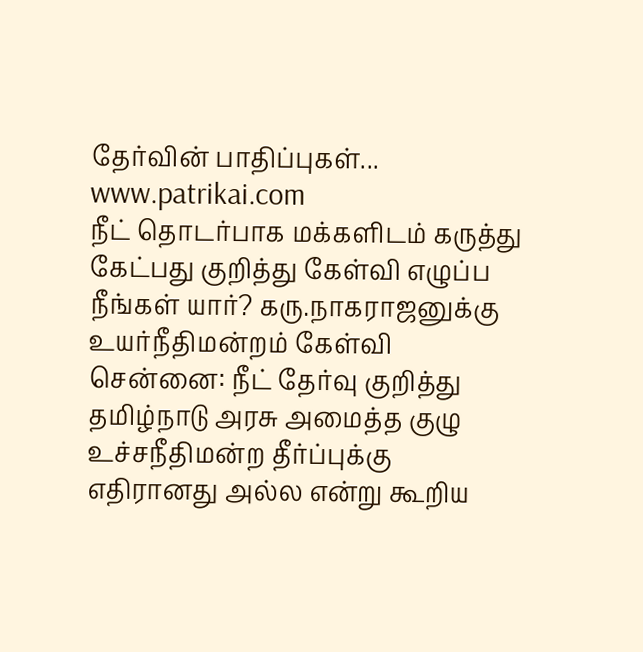தேர்வின் பாதிப்புகள்...
www.patrikai.com
நீட் தொடர்பாக மக்களிடம் கருத்து கேட்பது குறித்து கேள்வி எழுப்ப நீங்கள் யார்? கரு.நாகராஜனுக்கு உயர்நீதிமன்றம் கேள்வி
சென்னை: நீட் தேர்வு குறித்து தமிழ்நாடு அரசு அமைத்த குழு உச்சநீதிமன்ற தீர்ப்புக்கு எதிரானது அல்ல என்று கூறிய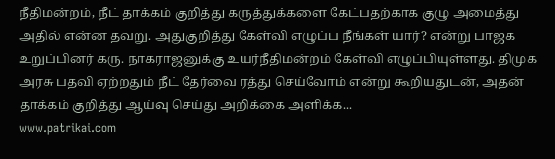நீதிமன்றம், நீட் தாக்கம் குறித்து கருத்துக்களை கேட்பதற்காக குழு அமைத்து அதில் என்ன தவறு. அதுகுறித்து கேள்வி எழுப்ப நீங்கள் யார்? என்று பாஜக உறுப்பினர் கரு. நாகராஜனுக்கு உயர்நீதிமன்றம் கேள்வி எழுப்பியுள்ளது. திமுக அரசு பதவி ஏற்றதும் நீட் தேர்வை ரத்து செய்வோம் என்று கூறியதுடன், அதன் தாக்கம் குறித்து ஆய்வு செய்து அறிக்கை அளிக்க...
www.patrikai.com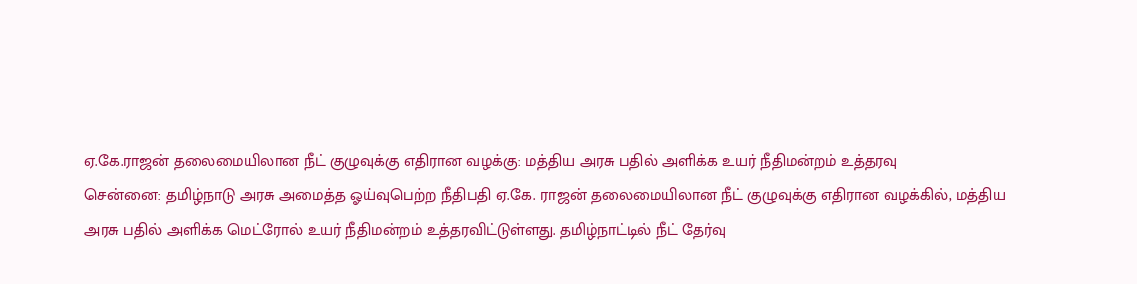ஏ.கே.ராஜன் தலைமையிலான நீட் குழுவுக்கு எதிரான வழக்கு: மத்திய அரசு பதில் அளிக்க உயர் நீதிமன்றம் உத்தரவு
சென்னை: தமிழ்நாடு அரசு அமைத்த ஓய்வுபெற்ற நீதிபதி ஏ.கே. ராஜன் தலைமையிலான நீட் குழுவுக்கு எதிரான வழக்கில், மத்திய அரசு பதில் அளிக்க மெட்ரோல் உயர் நீதிமன்றம் உத்தரவிட்டுள்ளது. தமிழ்நாட்டில் நீட் தேர்வு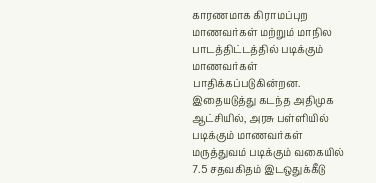காரணமாக கிராமப்புற மாணவர்கள் மற்றும் மாநில பாடத்திட்டத்தில் படிக்கும் மாணவர்கள் பாதிக்கப்படுகின்றன. இதையடுத்து கடந்த அதிமுக ஆட்சியில், அரசு பள்ளியில் படிக்கும் மாணவர்கள் மருத்துவம் படிக்கும் வகையில் 7.5 சதவகிதம் இடஒதுக்கீடு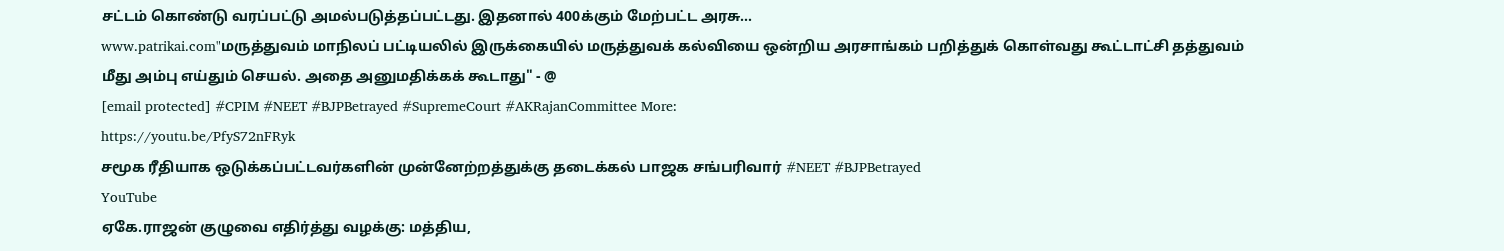சட்டம் கொண்டு வரப்பட்டு அமல்படுத்தப்பட்டது. இதனால் 400க்கும் மேற்பட்ட அரசு...
www.patrikai.com"மருத்துவம் மாநிலப் பட்டியலில் இருக்கையில் மருத்துவக் கல்வியை ஒன்றிய அரசாங்கம் பறித்துக் கொள்வது கூட்டாட்சி தத்துவம் மீது அம்பு எய்தும் செயல். அதை அனுமதிக்கக் கூடாது" - @
[email protected] #CPIM #NEET #BJPBetrayed #SupremeCourt #AKRajanCommittee More:
https://youtu.be/PfyS72nFRyk
சமூக ரீதியாக ஒடுக்கப்பட்டவர்களின் முன்னேற்றத்துக்கு தடைக்கல் பாஜக சங்பரிவார் #NEET #BJPBetrayed
YouTube
ஏகே.ராஜன் குழுவை எதிர்த்து வழக்கு: மத்திய,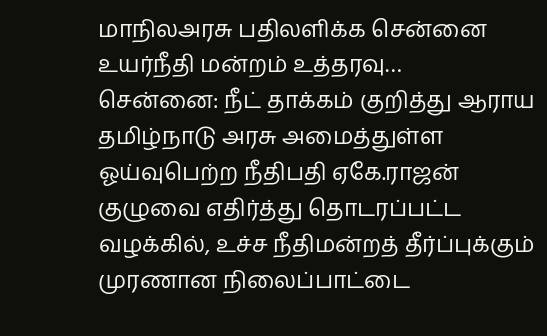மாநிலஅரசு பதிலளிக்க சென்னை உயர்நீதி மன்றம் உத்தரவு…
சென்னை: நீட் தாக்கம் குறித்து ஆராய தமிழ்நாடு அரசு அமைத்துள்ள ஓய்வுபெற்ற நீதிபதி ஏகே.ராஜன் குழுவை எதிர்த்து தொடரப்பட்ட வழக்கில், உச்ச நீதிமன்றத் தீர்ப்புக்கும் முரணான நிலைப்பாட்டை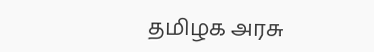தமிழக அரசு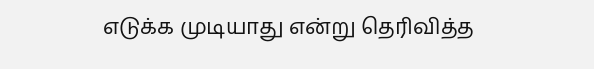எடுக்க முடியாது என்று தெரிவித்த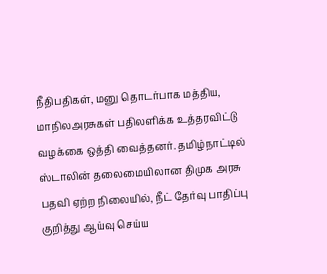நீதிபதிகள், மனு தொடர்பாக மத்திய, மாநிலஅரசுகள் பதிலளிக்க உத்தரவிட்டு வழக்கை ஒத்தி வைத்தனர். தமிழ்நாட்டில் ஸ்டாலின் தலைமையிலான திமுக அரசு பதவி ஏற்ற நிலையில், நீட் தேர்வு பாதிப்பு குறித்து ஆய்வு செய்ய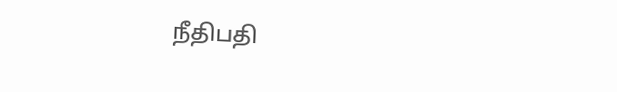நீதிபதி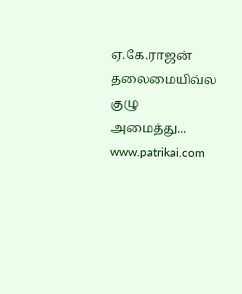ஏ.கே.ராஜன் தலைமையிவ்ல குழு அமைத்து...
www.patrikai.com